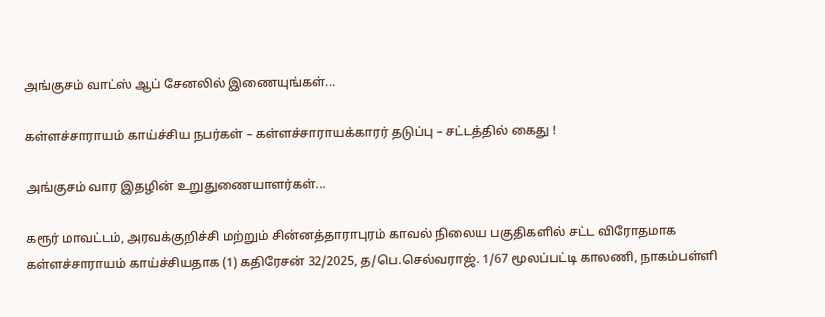அங்குசம் வாட்ஸ் ஆப் சேனலில் இணையுங்கள்...

கள்ளச்சாராயம் காய்ச்சிய நபர்கள் – கள்ளச்சாராயக்காரர் தடுப்பு – சட்டத்தில் கைது !

அங்குசம் வார இதழின் உறுதுணையாளர்கள்...

கரூர் மாவட்டம், அரவக்குறிச்சி மற்றும் சின்னத்தாராபுரம் காவல் நிலைய பகுதிகளில் சட்ட விரோதமாக கள்ளச்சாராயம் காய்ச்சியதாக (1) கதிரேசன் 32/2025, த/பெ.செல்வராஜ். 1/67 மூலப்பட்டி காலணி, நாகம்பள்ளி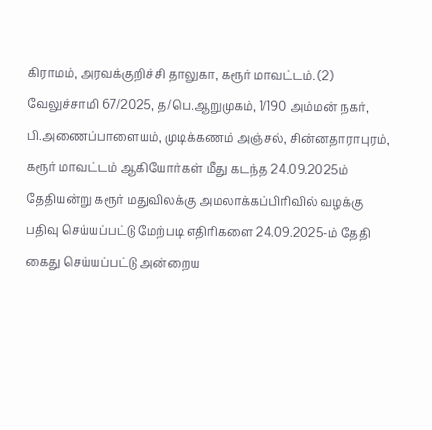கிராமம், அரவக்குறிச்சி தாலுகா, கரூர் மாவட்டம். (2) வேலுச்சாமி 67/2025, த/பெ.ஆறுமுகம், 1/190 அம்மன் நகர், பி.அணைப்பாளையம், முடிக்கணம் அஞ்சல், சின்னதாராபுரம், கரூர் மாவட்டம் ஆகியோர்கள் மீது கடந்த 24.09.2025ம் தேதியன்று கரூர் மதுவிலக்கு அமலாக்கப்பிரிவில் வழக்கு பதிவு செய்யப்பட்டு மேற்படி எதிரிகளை 24.09.2025-ம் தேதி கைது செய்யப்பட்டு அன்றைய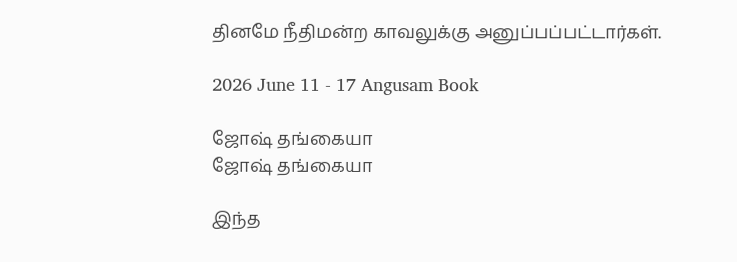தினமே நீதிமன்ற காவலுக்கு அனுப்பப்பட்டார்கள்.

2026 June 11 - 17 Angusam Book

ஜோஷ் தங்கையா
ஜோஷ் தங்கையா

இந்த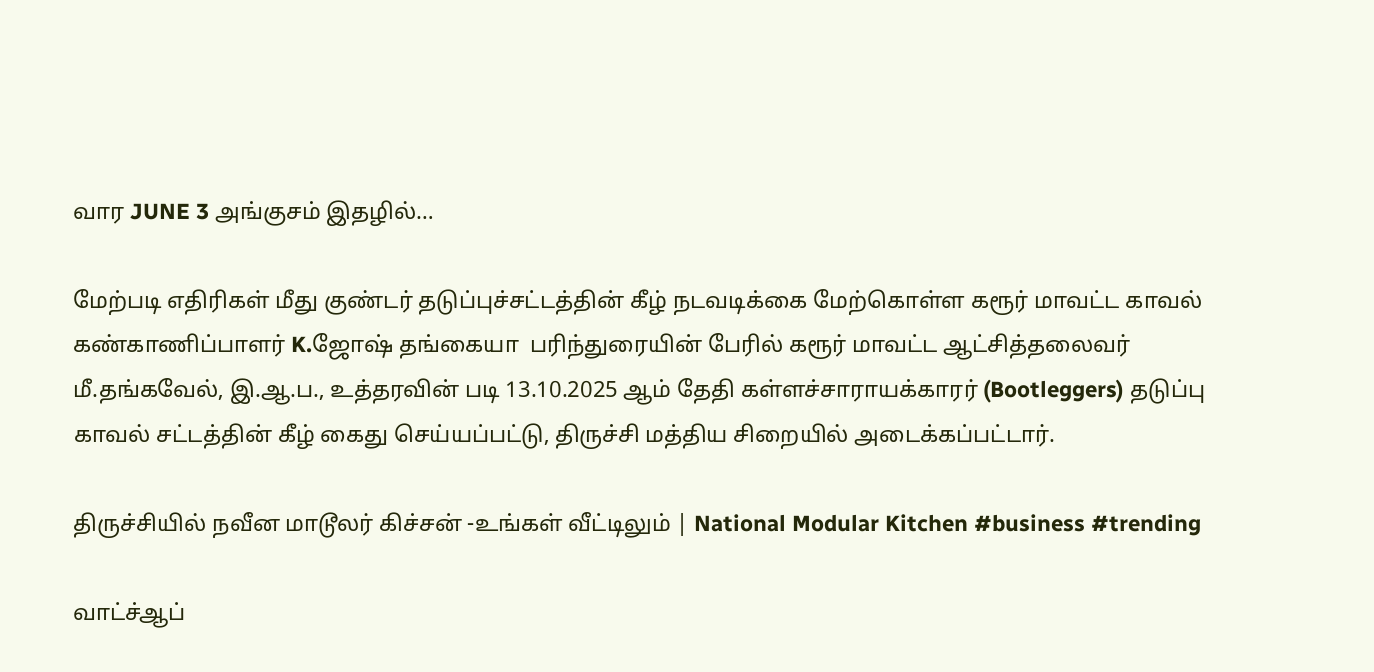வார JUNE 3 அங்குசம் இதழில்…

மேற்படி எதிரிகள் மீது குண்டர் தடுப்புச்சட்டத்தின் கீழ் நடவடிக்கை மேற்கொள்ள கரூர் மாவட்ட காவல் கண்காணிப்பாளர் K.ஜோஷ் தங்கையா  பரிந்துரையின் பேரில் கரூர் மாவட்ட ஆட்சித்தலைவர் மீ.தங்கவேல், இ.ஆ.ப., உத்தரவின் படி 13.10.2025 ஆம் தேதி கள்ளச்சாராயக்காரர் (Bootleggers) தடுப்பு காவல் சட்டத்தின் கீழ் கைது செய்யப்பட்டு, திருச்சி மத்திய சிறையில் அடைக்கப்பட்டார்.

திருச்சியில் நவீன மாடூலர் கிச்சன் -உங்கள் வீட்டிலும் | National Modular Kitchen #business #trending

வாட்ச்ஆப்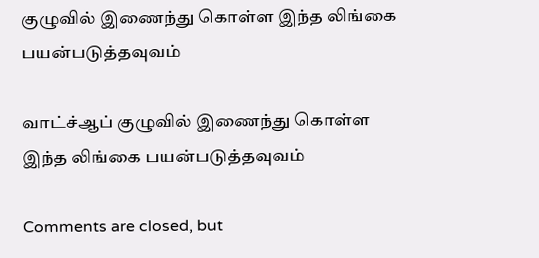குழுவில் இணைந்து கொள்ள இந்த லிங்கை பயன்படுத்தவுவம்

வாட்ச்ஆப் குழுவில் இணைந்து கொள்ள இந்த லிங்கை பயன்படுத்தவுவம்

Comments are closed, but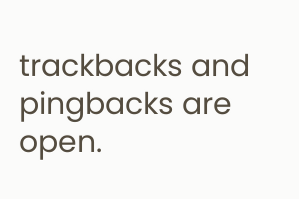trackbacks and pingbacks are open.